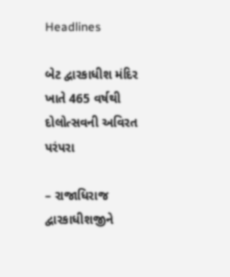Headlines

બેટ દ્વારકાધીશ મંદિર ખાતે 465 વર્ષથી દોલોત્સવની અવિરત પરંપરા

– રાજાધિરાજ દ્વારકાધીશજીને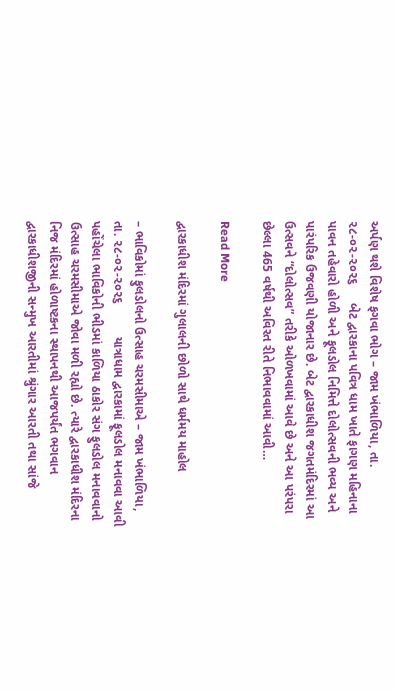અર્પણ થશે વિશેષ ફગવા ભોગ – જામ ખંભાળિયા, તા. ૨૮-૦૨-૨૦૨૬     બેટ દ્વારકાના પવિત્ર ધામ ખાતે ફાગણ મહિનાના પાવન તહેવારો હોળી અને ફૂલડોલ નિમિત્તે દોલોત્સવની ભવ્ય અને પારંપરિક ઉજવણી યોજાનાર છે. બેટ દ્વારકાધીશ જગતમંદિરમાં આ ઉત્સવને “દોલોત્સવ” તરીકે ઓળખવામાં આવે છે અને આ પરંપરા છેલ્લા 465 વર્ષથી અવિરત રીતે નિભાવવામાં આવી…

Read More

દ્વારકાધીશ મંદિરમાં ગુલાલની છોળો સાથે ધર્મમય માહોલ

– ભાવિકોમાં ફુલડોલનો ઉત્સાહ ચરમસીમાએ – જામ ખંભાળિયા, તા. ૨૮-૦૨-૨૦૨૬         યાત્રાધામ દ્વારકામાં ફૂલડોલ મનાવવા આવી પહોંચેલા ભાવિકોની ભીડમાં કાળિયા ઠાકોર સંગ ફુલડોલ મનાવવાનો ઉત્સાહ ચરમસીમાએ જોવા મળી રહ્યો છે. ત્યારે દ્વારકાધીશ મંદિરના નિજ મંદિરમાં હોળાષ્ટકના સ્થાપનથી આજપર્યંત ભગવાન દ્વારકાધીશજીની સન્મુખ આરતીમાં શ્રુંગાર આરતી તથા સાંજે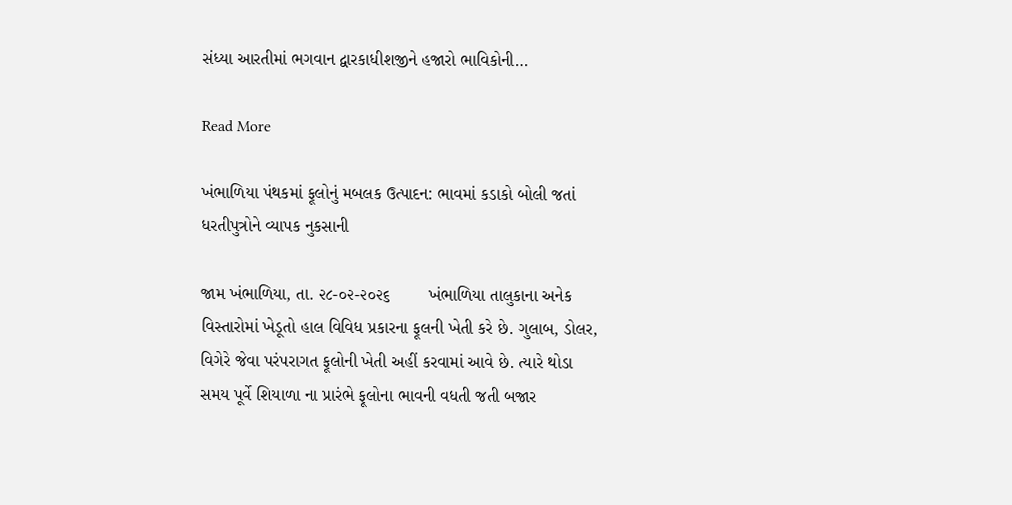સંધ્યા આરતીમાં ભગવાન દ્વારકાધીશજીને હજારો ભાવિકોની…

Read More

ખંભાળિયા પંથકમાં ફૂલોનું મબલક ઉત્પાદન: ભાવમાં કડાકો બોલી જતાં ધરતીપુત્રોને વ્યાપક નુકસાની

જામ ખંભાળિયા, તા. ૨૮-૦૨-૨૦૨૬        ખંભાળિયા તાલુકાના અનેક વિસ્તારોમાં ખેડૂતો હાલ વિવિધ પ્રકારના ફૂલની ખેતી કરે છે. ગુલાબ, ડોલર, વિગેરે જેવા પરંપરાગત ફૂલોની ખેતી અહીં કરવામાં આવે છે. ત્યારે થોડા સમય પૂર્વે શિયાળા ના પ્રારંભે ફૂલોના ભાવની વધતી જતી બજાર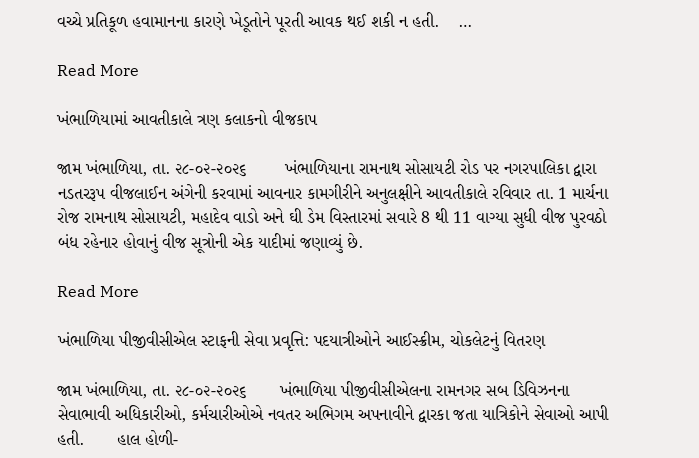વચ્ચે પ્રતિકૂળ હવામાનના કારણે ખેડૂતોને પૂરતી આવક થઈ શકી ન હતી.    …

Read More

ખંભાળિયામાં આવતીકાલે ત્રણ કલાકનો વીજકાપ

જામ ખંભાળિયા, તા. ૨૮-૦૨-૨૦૨૬        ખંભાળિયાના રામનાથ સોસાયટી રોડ પર નગરપાલિકા દ્વારા નડતરરૂપ વીજલાઈન અંગેની કરવામાં આવનાર કામગીરીને અનુલક્ષીને આવતીકાલે રવિવાર તા. 1 માર્ચના રોજ રામનાથ સોસાયટી, મહાદેવ વાડો અને ઘી ડેમ વિસ્તારમાં સવારે 8 થી 11 વાગ્યા સુધી વીજ પુરવઠો બંધ રહેનાર હોવાનું વીજ સૂત્રોની એક યાદીમાં જણાવ્યું છે.

Read More

ખંભાળિયા પીજીવીસીએલ સ્ટાફની સેવા પ્રવૃત્તિ: પદયાત્રીઓને આઈસ્ક્રીમ, ચોકલેટનું વિતરણ

જામ ખંભાળિયા, તા. ૨૮-૦૨-૨૦૨૬       ખંભાળિયા પીજીવીસીએલના રામનગર સબ ડિવિઝનના સેવાભાવી અધિકારીઓ, કર્મચારીઓએ નવતર અભિગમ અપનાવીને દ્વારકા જતા યાત્રિકોને સેવાઓ આપી હતી.       હાલ હોળી-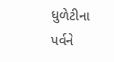ધુળેટીના પર્વને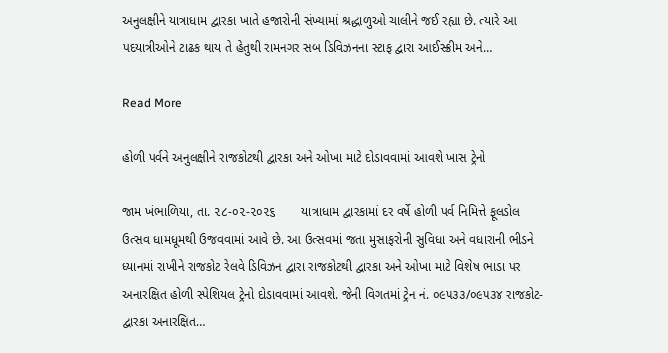અનુલક્ષીને યાત્રાધામ દ્વારકા ખાતે હજારોની સંખ્યામાં શ્રદ્ધાળુઓ ચાલીને જઈ રહ્યા છે. ત્યારે આ પદયાત્રીઓને ટાઢક થાય તે હેતુથી રામનગર સબ ડિવિઝનના સ્ટાફ દ્વારા આઈસ્ક્રીમ અને…

Read More

હોળી પર્વને અનુલક્ષીને રાજકોટથી દ્વારકા અને ઓખા માટે દોડાવવામાં આવશે ખાસ ટ્રેનો

જામ ખંભાળિયા, તા. ૨૮-૦૨-૨૦૨૬       યાત્રાધામ દ્વારકામાં દર વર્ષે હોળી પર્વ નિમિત્તે ફૂલડોલ ઉત્સવ ધામધૂમથી ઉજવવામાં આવે છે. આ ઉત્સવમાં જતા મુસાફરોની સુવિધા અને વધારાની ભીડને ધ્યાનમાં રાખીને રાજકોટ રેલવે ડિવિઝન દ્વારા રાજકોટથી દ્વારકા અને ઓખા માટે વિશેષ ભાડા પર અનારક્ષિત હોળી સ્પેશિયલ ટ્રેનો દોડાવવામાં આવશે. જેની વિગતમાં ટ્રેન નં. ૦૯૫૩૩/૦૯૫૩૪ રાજકોટ-દ્વારકા અનારક્ષિત…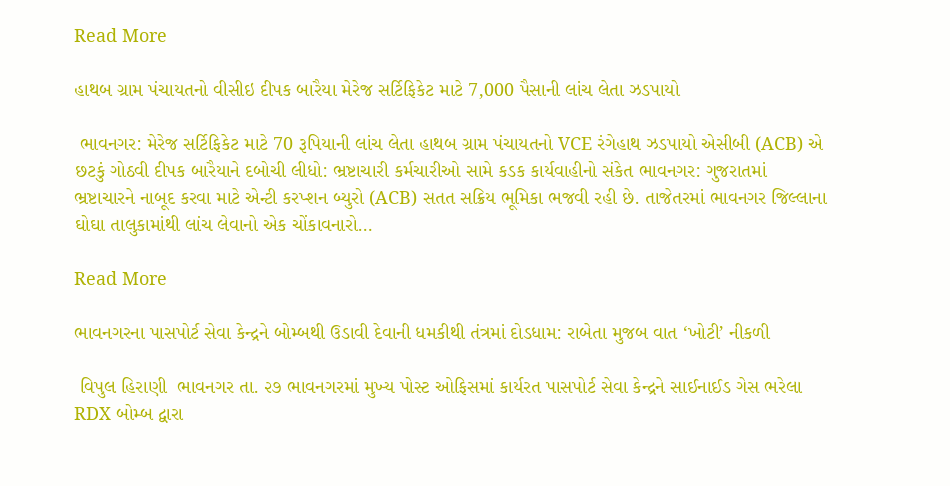Read More

હાથબ ગ્રામ પંચાયતનો વીસીઇ દીપક બારૈયા મેરેજ સર્ટિફિકેટ માટે 7,000 પૈસાની લાંચ લેતા ઝડપાયો

 ભાવનગર: મેરેજ સર્ટિફિકેટ માટે 70 રૂપિયાની લાંચ લેતા હાથબ ગ્રામ પંચાયતનો VCE રંગેહાથ ઝડપાયો એસીબી (ACB) એ છટકું ગોઠવી દીપક બારૈયાને દબોચી લીધો: ભ્રષ્ટાચારી કર્મચારીઓ સામે કડક કાર્યવાહીનો સંકેત ભાવનગર: ગુજરાતમાં ભ્રષ્ટાચારને નાબૂદ કરવા માટે એન્ટી કરપ્શન બ્યુરો (ACB) સતત સક્રિય ભૂમિકા ભજવી રહી છે. તાજેતરમાં ભાવનગર જિલ્લાના ઘોઘા તાલુકામાંથી લાંચ લેવાનો એક ચોંકાવનારો…

Read More

ભાવનગરના પાસપોર્ટ સેવા કેન્દ્રને બોમ્બથી ઉડાવી દેવાની ધમકીથી તંત્રમાં દોડધામ: રાબેતા મુજબ વાત ‘ખોટી’ નીકળી

 વિપુલ હિરાણી  ભાવનગર તા. ૨૭ ભાવનગરમાં મુખ્ય પોસ્ટ ઓફિસમાં કાર્યરત પાસપોર્ટ સેવા કેન્દ્રને સાઈનાઈડ ગેસ ભરેલા RDX બોમ્બ દ્વારા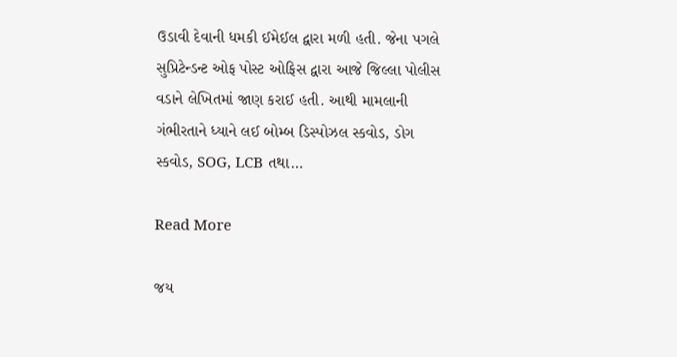ઉડાવી દેવાની ધમકી ઈમેઈલ દ્વારા મળી હતી. જેના પગલે સુપ્રિટેન્ડન્ટ ઓફ પોસ્ટ ઓફિસ દ્વારા આજે જિલ્લા પોલીસ વડાને લેખિતમાં જાણ કરાઈ હતી. આથી મામલાની ગંભીરતાને ધ્યાને લઈ બોમ્બ ડિસ્પોઝલ સ્કવોડ, ડોગ સ્કવોડ, SOG, LCB તથા…

Read More

જય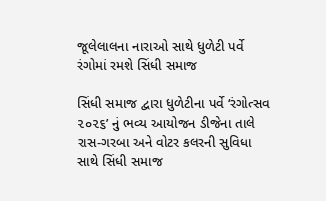જૂલેલાલના નારાઓ સાથે ધુળેટી પર્વે રંગોમાં રમશે સિંધી સમાજ

સિંધી સમાજ દ્વારા ધુળેટીના પર્વે ‘રંગોત્સવ ૨૦૨૬’ નું ભવ્ય આયોજન ડીજેના તાલે રાસ-ગરબા અને વોટર કલરની સુવિધા સાથે સિંધી સમાજ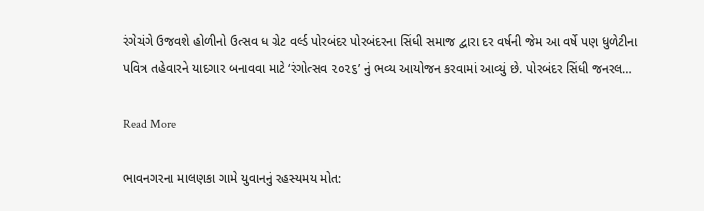રંગેચંગે ઉજવશે હોળીનો ઉત્સવ ધ ગ્રેટ વર્લ્ડ પોરબંદર પોરબંદરના સિંધી સમાજ દ્વારા દર વર્ષની જેમ આ વર્ષે પણ ધુળેટીના પવિત્ર તહેવારને યાદગાર બનાવવા માટે ‘રંગોત્સવ ૨૦૨૬’ નું ભવ્ય આયોજન કરવામાં આવ્યું છે. પોરબંદર સિંધી જનરલ…

Read More

ભાવનગરના માલણકા ગામે યુવાનનું રહસ્યમય મોત: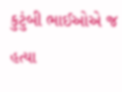કુટુંબી ભાઈઓએ જ હત્યા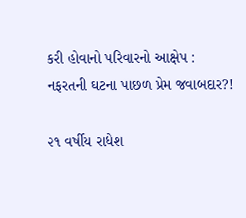કરી હોવાનો પરિવારનો આક્ષેપ : નફરતની ઘટના પાછળ પ્રેમ જવાબદાર?!

૨૧ વર્ષીય રાધેશ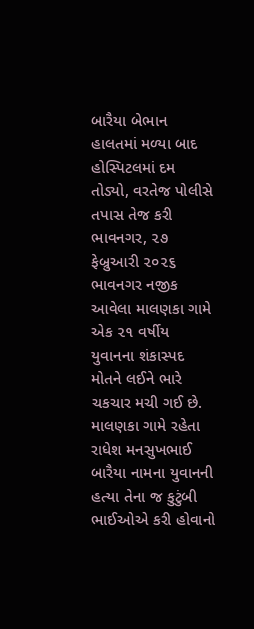બારૈયા બેભાન હાલતમાં મળ્યા બાદ હોસ્પિટલમાં દમ તોડ્યો, વરતેજ પોલીસે તપાસ તેજ કરી ભાવનગર, ૨૭ ફેબ્રુઆરી ૨૦૨૬ ભાવનગર નજીક આવેલા માલણકા ગામે એક ૨૧ વર્ષીય યુવાનના શંકાસ્પદ મોતને લઈને ભારે ચકચાર મચી ગઈ છે. માલણકા ગામે રહેતા રાધેશ મનસુખભાઈ બારૈયા નામના યુવાનની હત્યા તેના જ કુટુંબી ભાઈઓએ કરી હોવાનો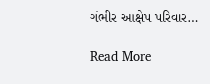ગંભીર આક્ષેપ પરિવાર…

Read More